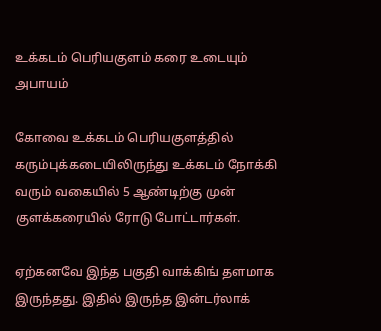உக்கடம் பெரியகுளம் கரை உடையும் அபாயம்

கோவை உக்கடம் பெரியகுளத்தில் கரும்புக்கடையிலிருந்து உக்கடம் நோக்கி வரும் வகையில் 5 ஆண்டிற்கு முன் குளக்கரையில் ரோடு போட்டார்கள்.

ஏற்கனவே இந்த பகுதி வாக்கிங் தளமாக இருந்தது. இதில் இருந்த இன்டர்லாக்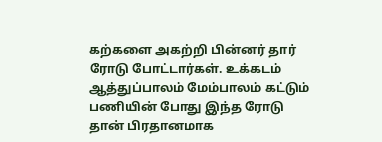கற்களை அகற்றி பின்னர் தார் ரோடு போட்டார்கள். உக்கடம் ஆத்துப்பாலம் மேம்பாலம் கட்டும் பணியின் போது இந்த ரோடு தான் பிரதானமாக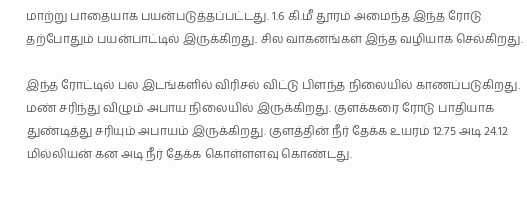மாற்று பாதையாக பயன்படுத்தப்பட்டது. 1.6 கி.மீ தூரம் அமைந்த இந்த ரோடு தற்போதும் பயன்பாட்டில் இருக்கிறது. சில வாகனங்கள் இந்த வழியாக செல்கிறது.

இந்த ரோட்டில் பல இடங்களில் விரிசல் விட்டு பிளந்த நிலையில் காணப்படுகிறது. மண் சரிந்து விழும் அபாய நிலையில் இருக்கிறது. குளக்கரை ரோடு பாதியாக துண்டித்து சரியும் அபாயம் இருக்கிறது. குளத்தின் நீர் தேக்க உயரம் 12.75 அடி 24.12 மில்லியன் கன அடி நீர் தேக்க கொள்ளளவு கொண்டது.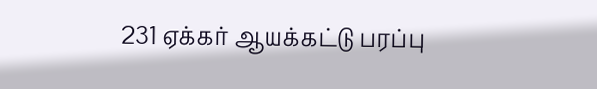231 ஏக்கர் ஆயக்கட்டு பரப்பு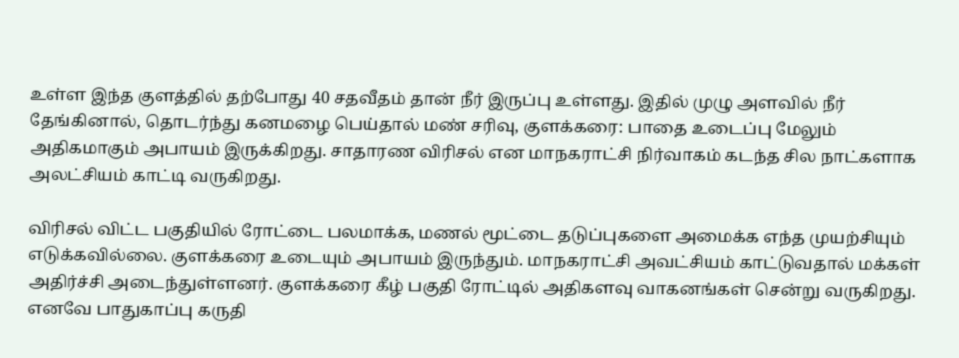உள்ள இந்த குளத்தில் தற்போது 40 சதவீதம் தான் நீர் இருப்பு உள்ளது. இதில் முழு அளவில் நீர் தேங்கினால், தொடர்ந்து கனமழை பெய்தால் மண் சரிவு, குளக்கரை: பாதை உடைப்பு மேலும் அதிகமாகும் அபாயம் இருக்கிறது. சாதாரண விரிசல் என மாநகராட்சி நிர்வாகம் கடந்த சில நாட்களாக அலட்சியம் காட்டி வருகிறது.

விரிசல் விட்ட பகுதியில் ரோட்டை பலமாக்க, மணல் மூட்டை தடுப்புகளை அமைக்க எந்த முயற்சியும் எடுக்கவில்லை. குளக்கரை உடையும் அபாயம் இருந்தும். மாநகராட்சி அவட்சியம் காட்டுவதால் மக்கள் அதிர்ச்சி அடைந்துள்ளனர். குளக்கரை கீழ் பகுதி ரோட்டில் அதிகளவு வாகனங்கள் சென்று வருகிறது. எனவே பாதுகாப்பு கருதி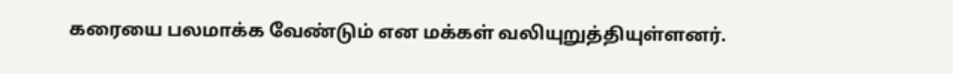கரையை பலமாக்க வேண்டும் என மக்கள் வலியுறுத்தியுள்ளனர்.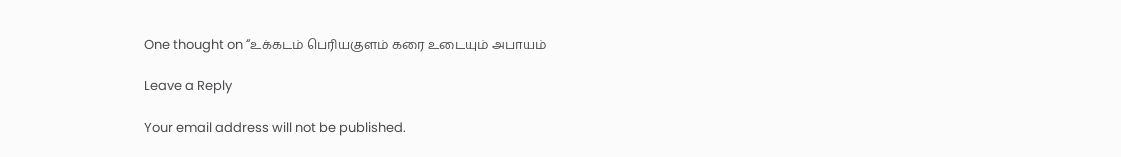One thought on “உக்கடம் பெரியகுளம் கரை உடையும் அபாயம்

Leave a Reply

Your email address will not be published.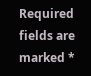Required fields are marked *